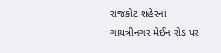રાજકોટ શહેરના ગાયત્રીનગર મેઈન રોડ પર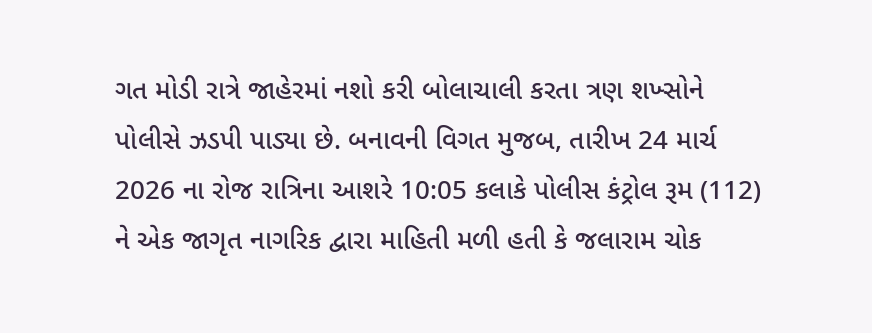ગત મોડી રાત્રે જાહેરમાં નશો કરી બોલાચાલી કરતા ત્રણ શખ્સોને પોલીસે ઝડપી પાડ્યા છે. બનાવની વિગત મુજબ, તારીખ 24 માર્ચ 2026 ના રોજ રાત્રિના આશરે 10:05 કલાકે પોલીસ કંટ્રોલ રૂમ (112) ને એક જાગૃત નાગરિક દ્વારા માહિતી મળી હતી કે જલારામ ચોક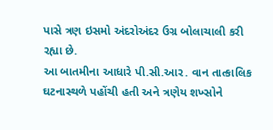પાસે ત્રણ ઇસમો અંદરોઅંદર ઉગ્ર બોલાચાલી કરી રહ્યા છે.
આ બાતમીના આધારે પી.સી.આર. વાન તાત્કાલિક ઘટનાસ્થળે પહોંચી હતી અને ત્રણેય શખ્સોને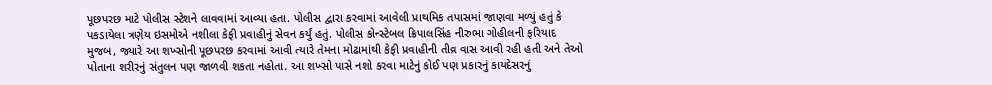પૂછપરછ માટે પોલીસ સ્ટેશને લાવવામાં આવ્યા હતા. પોલીસ દ્વારા કરવામાં આવેલી પ્રાથમિક તપાસમાં જાણવા મળ્યું હતું કે પકડાયેલા ત્રણેય ઇસમોએ નશીલા કેફી પ્રવાહીનું સેવન કર્યું હતું. પોલીસ કોન્સ્ટેબલ ક્રિપાલસિંહ નીરુભા ગોહીલની ફરિયાદ મુજબ, જ્યારે આ શખ્સોની પૂછપરછ કરવામાં આવી ત્યારે તેમના મોઢામાંથી કેફી પ્રવાહીની તીવ્ર વાસ આવી રહી હતી અને તેઓ પોતાના શરીરનું સંતુલન પણ જાળવી શકતા નહોતા. આ શખ્સો પાસે નશો કરવા માટેનું કોઈ પણ પ્રકારનું કાયદેસરનું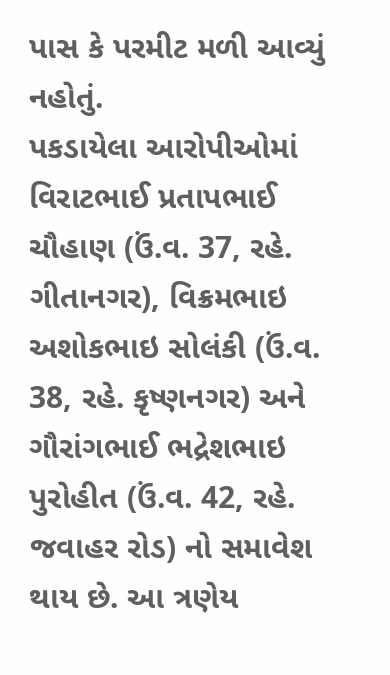પાસ કે પરમીટ મળી આવ્યું નહોતું.
પકડાયેલા આરોપીઓમાં વિરાટભાઈ પ્રતાપભાઈ ચૌહાણ (ઉં.વ. 37, રહે. ગીતાનગર), વિક્રમભાઇ અશોકભાઇ સોલંકી (ઉં.વ. 38, રહે. કૃષ્ણનગર) અને ગૌરાંગભાઈ ભદ્રેશભાઇ પુરોહીત (ઉં.વ. 42, રહે. જવાહર રોડ) નો સમાવેશ થાય છે. આ ત્રણેય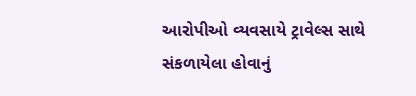આરોપીઓ વ્યવસાયે ટ્રાવેલ્સ સાથે સંકળાયેલા હોવાનું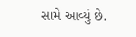સામે આવ્યું છે.